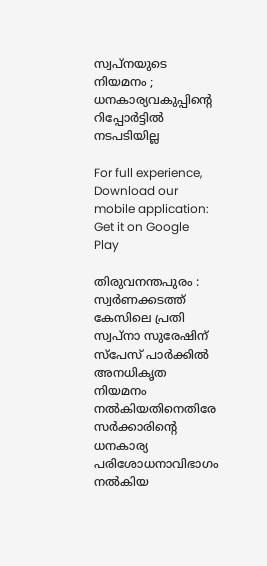സ്വപ്നയുടെ നിയമനം ; ധനകാര്യവകുപ്പിന്റെ റിപ്പോർട്ടിൽ നടപടിയില്ല

For full experience, Download our mobile application:
Get it on Google Play

തിരുവനന്തപുരം : സ്വർണക്കടത്ത് കേസിലെ പ്രതി സ്വപ്നാ സുരേഷിന് സ്പേസ് പാർക്കിൽ അനധികൃത നിയമനം നൽകിയതിനെതിരേ സർക്കാരിന്റെ ധനകാര്യ പരിശോധനാവിഭാഗം നൽകിയ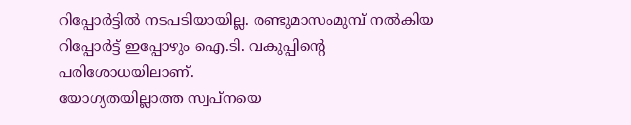റിപ്പോർട്ടിൽ നടപടിയായില്ല. രണ്ടുമാസംമുമ്പ് നൽകിയ റിപ്പോർട്ട് ഇപ്പോഴും ഐ.ടി. വകുപ്പിന്റെ പരിശോധയിലാണ്.
യോഗ്യതയില്ലാത്ത സ്വപ്നയെ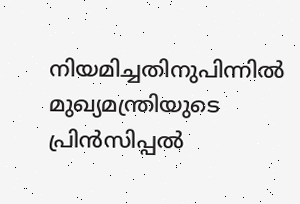നിയമിച്ചതിനുപിന്നിൽ മുഖ്യമന്ത്രിയുടെ പ്രിൻസിപ്പൽ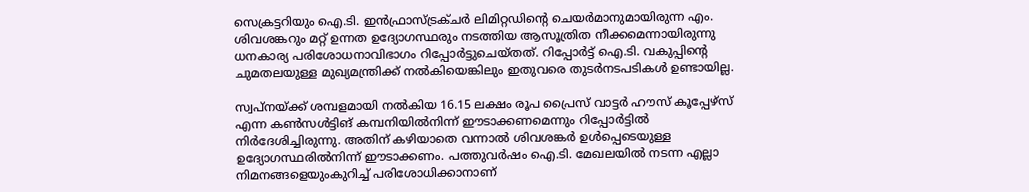സെക്രട്ടറിയും ഐ.ടി. ഇൻഫ്രാസ്ട്രക്ചർ ലിമിറ്റഡിന്റെ ചെയർമാനുമായിരുന്ന എം. ശിവശങ്കറും മറ്റ് ഉന്നത ഉദ്യോഗസ്ഥരും നടത്തിയ ആസൂത്രിത നീക്കമെന്നായിരുന്നു ധനകാര്യ പരിശോധനാവിഭാഗം റിപ്പോർട്ടുചെയ്തത്. റിപ്പോർട്ട് ഐ.ടി. വകുപ്പിന്റെ ചുമതലയുള്ള മുഖ്യമന്ത്രിക്ക് നൽകിയെങ്കിലും ഇതുവരെ തുടർനടപടികൾ ഉണ്ടായില്ല.

സ്വപ്നയ്ക്ക് ശമ്പളമായി നൽകിയ 16.15 ലക്ഷം രൂപ പ്രൈസ് വാട്ടർ ഹൗസ് കൂപ്പേഴ്‌സ് എന്ന കൺസൾട്ടിങ് കമ്പനിയിൽനിന്ന്‌ ഈടാക്കണമെന്നും റിപ്പോർട്ടിൽ നിർദേശിച്ചിരുന്നു. അതിന് കഴിയാതെ വന്നാൽ ശിവശങ്കർ ഉൾപ്പെടെയുള്ള ഉദ്യോഗസ്ഥരിൽനിന്ന് ഈടാക്കണം. പത്തുവർഷം ഐ.ടി. മേഖലയിൽ നടന്ന എല്ലാ നിമനങ്ങളെയുംകുറിച്ച് പരിശോധിക്കാനാണ്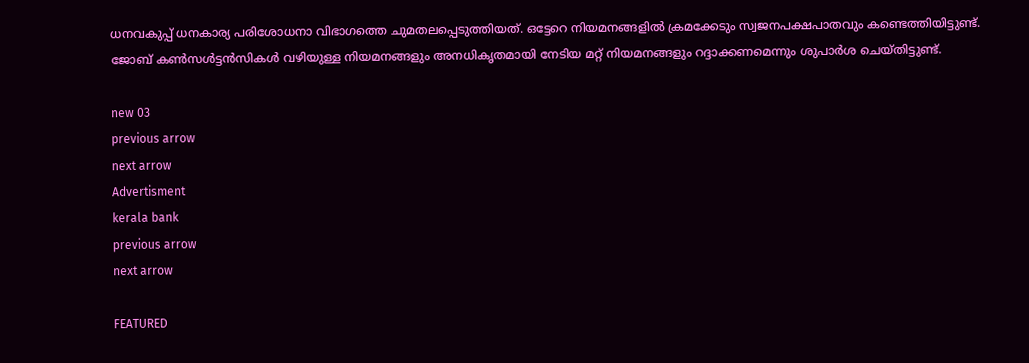ധനവകുപ്പ് ധനകാര്യ പരിശോധനാ വിഭാഗത്തെ ചുമതലപ്പെടുത്തിയത്. ഒട്ടേറെ നിയമനങ്ങളിൽ ക്രമക്കേടും സ്വജനപക്ഷപാതവും കണ്ടെത്തിയിട്ടുണ്ട്. ജോബ് കൺസൾട്ടൻസികൾ വഴിയുള്ള നിയമനങ്ങളും അനധികൃതമായി നേടിയ മറ്റ് നിയമനങ്ങളും റദ്ദാക്കണമെന്നും ശുപാർശ ചെയ്തിട്ടുണ്ട്.

new 03
previous arrow
next arrow
Advertisment
kerala bank
previous arrow
next arrow

FEATURED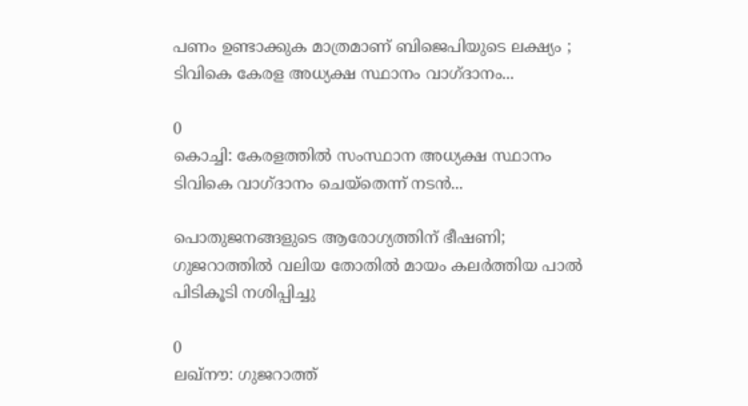പണം ഉണ്ടാക്കുക മാത്രമാണ് ബിജെപിയുടെ ലക്ഷ്യം ; ടിവികെ കേരള അധ്യക്ഷ സ്ഥാനം വാഗ്ദാനം...

0
കൊച്ചി: കേരളത്തിൽ സംസ്ഥാന അധ്യക്ഷ സ്ഥാനം ടിവികെ വാഗ്ദാനം ചെയ്തെന്ന് നടൻ...

പൊതുജനങ്ങളുടെ ആരോഗ്യത്തിന് ഭീഷണി; ഗുജറാത്തിൽ വലിയ തോതിൽ മായം കലർത്തിയ പാൽ പിടികൂടി നശിപ്പിച്ചു

0
ലഖ്‌നൗ: ഗുജറാത്ത്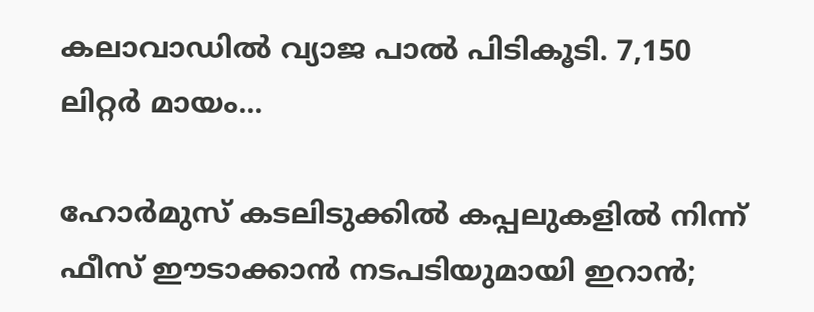കലാവാഡില്‍ വ്യാജ പാല്‍ പിടികൂടി. 7,150 ലിറ്റര്‍ മായം...

ഹോർമുസ് കടലിടുക്കിൽ കപ്പലുകളിൽ നിന്ന് ഫീസ് ഈടാക്കാൻ നടപടിയുമായി ഇറാൻ;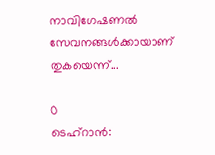നാവിഗേഷണൽ സേവനങ്ങൾക്കായാണ് തുകയെന്ന്...

0
ടെഹ്റാൻ: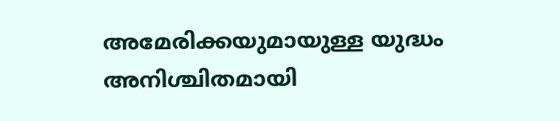അമേരിക്കയുമായുള്ള യുദ്ധം അനിശ്ചിതമായി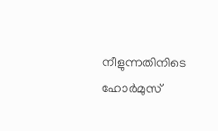നീളുന്നതിനിടെ ഹോർമുസ്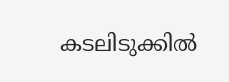കടലിടുക്കിൽ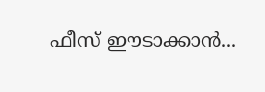ഫീസ് ഈടാക്കാൻ...